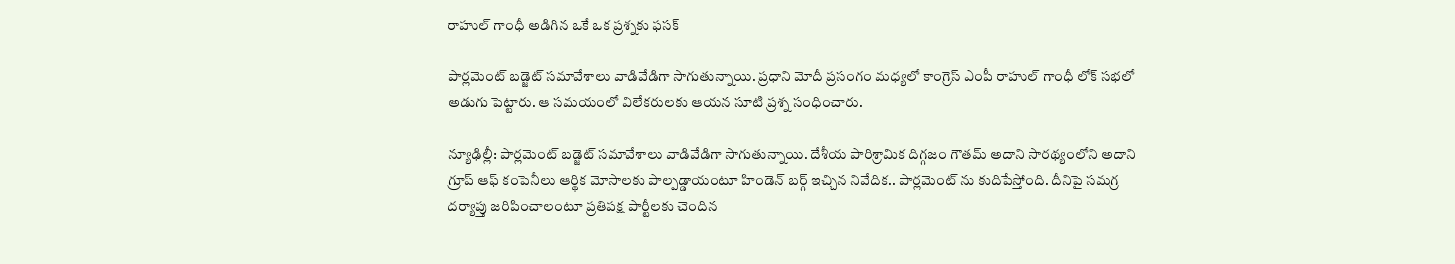రాహుల్ గాంధీ అడిగిన ఒకే ఒక ప్రశ్నకు ఫసక్

పార్లమెంట్ బడ్జెట్ సమావేశాలు వాడివేడిగా సాగుతున్నాయి. ప్రధాని మోదీ ప్రసంగం మధ్యలో కాంగ్రెస్ ఎంపీ రాహుల్ గాంధీ లోక్ సభలో అడుగు పెట్టారు. ఆ సమయంలో విలేకరులకు ఆయన సూటి ప్రశ్న సంధించారు.

న్యూఢిల్లీ: పార్లమెంట్ బడ్జెట్ సమావేశాలు వాడివేడిగా సాగుతున్నాయి. దేశీయ పారిశ్రామిక దిగ్గజం గౌతమ్ అదాని సారథ్యంలోని అదాని గ్రూప్ ఆఫ్ కంపెనీలు ఆర్థిక మోసాలకు పాల్పడ్డాయంటూ హిండెన్ బర్గ్ ఇచ్చిన నివేదిక.. పార్లమెంట్ ను కుదిపేస్తోంది. దీనిపై సమగ్ర దర్యాప్తు జరిపించాలంటూ ప్రతిపక్ష పార్టీలకు చెందిన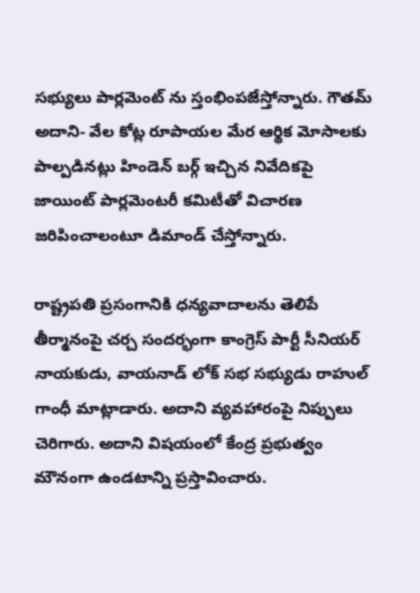సభ్యులు పార్లమెంట్ ను స్తంభింపజేస్తోన్నారు. గౌతమ్ అదాని- వేల కోట్ల రూపాయల మేర ఆర్థిక మోసాలకు పాల్పడినట్లు హిండెన్ బర్గ్ ఇచ్చిన నివేదికపై జాయింట్ పార్లమెంటరీ కమిటీతో విచారణ జరిపించాలంటూ డిమాండ్ చేస్తోన్నారు.

రాష్ట్రపతి ప్రసంగానికి ధన్యవాదాలను తెలిపే తీర్మానంపై చర్చ సందర్భంగా కాంగ్రెస్ పార్టీ సీనియర్ నాయకుడు, వాయనాడ్ లోక్ సభ సభ్యుడు రాహుల్ గాంధీ మాట్లాడారు. అదాని వ్యవహారంపై నిప్పులు చెరిగారు. అదాని విషయంలో కేంద్ర ప్రభుత్వం మౌనంగా ఉండటాన్ని ప్రస్తావించారు.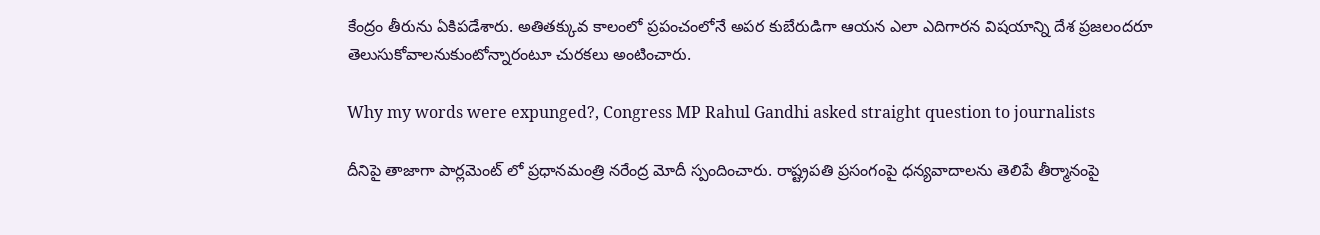కేంద్రం తీరును ఏకిపడేశారు. అతితక్కువ కాలంలో ప్రపంచంలోనే అపర కుబేరుడిగా ఆయన ఎలా ఎదిగారన విషయాన్ని దేశ ప్రజలందరూ తెలుసుకోవాలనుకుంటోన్నారంటూ చురకలు అంటించారు.

Why my words were expunged?, Congress MP Rahul Gandhi asked straight question to journalists

దీనిపై తాజాగా పార్లమెంట్ లో ప్రధానమంత్రి నరేంద్ర మోదీ స్పందించారు. రాష్ట్రపతి ప్రసంగంపై ధన్యవాదాలను తెలిపే తీర్మానంపై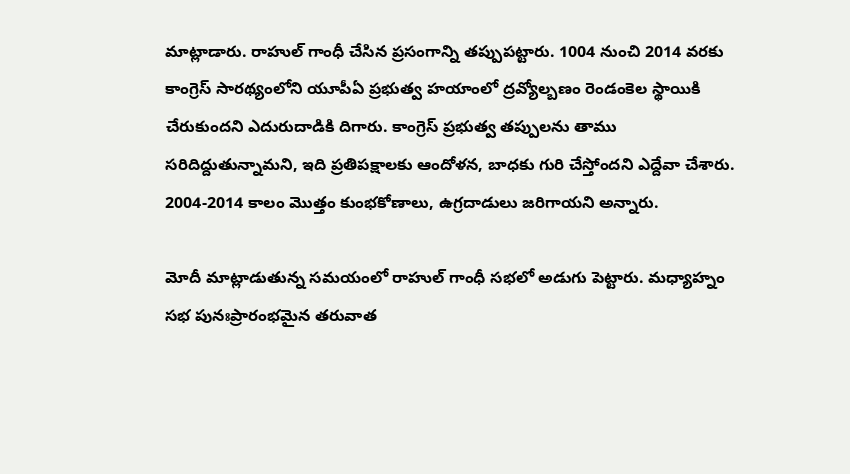మాట్లాడారు. రాహుల్ గాంధీ చేసిన ప్రసంగాన్ని తప్పుపట్టారు. 1004 నుంచి 2014 వరకు కాంగ్రెస్ సారథ్యంలోని యూపీఏ ప్రభుత్వ హయాంలో ద్రవ్యోల్బణం రెండంకెల స్థాయికి చేరుకుందని ఎదురుదాడికి దిగారు. కాంగ్రెస్ ప్రభుత్వ తప్పులను తాము సరిదిద్దుతున్నామని, ఇది ప్రతిపక్షాలకు ఆందోళన, బాధకు గురి చేస్తోందని ఎద్దేవా చేశారు. 2004-2014 కాలం మొత్తం కుంభకోణాలు, ఉగ్రదాడులు జరిగాయని అన్నారు.

మోదీ మాట్లాడుతున్న సమయంలో రాహుల్ గాంధీ సభలో అడుగు పెట్టారు. మధ్యాహ్నం సభ పునఃప్రారంభమైన తరువాత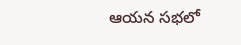ఆయన సభలో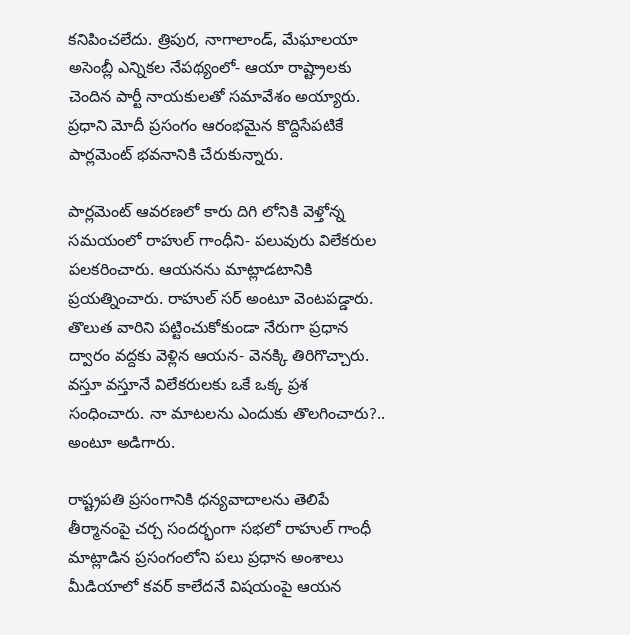కనిపించలేదు. త్రిపుర, నాగాలాండ్, మేఘాలయా అసెంబ్లీ ఎన్నికల నేపథ్యంలో- ఆయా రాష్ట్రాలకు చెందిన పార్టీ నాయకులతో సమావేశం అయ్యారు. ప్రధాని మోదీ ప్రసంగం ఆరంభమైన కొద్దిసేపటికే పార్లమెంట్ భవనానికి చేరుకున్నారు.

పార్లమెంట్ ఆవరణలో కారు దిగి లోనికి వెళ్తోన్న సమయంలో రాహుల్ గాంధీని- పలువురు విలేకరుల పలకరించారు. ఆయనను మాట్లాడటానికి ప్రయత్నించారు. రాహుల్ సర్ అంటూ వెంటపడ్డారు. తొలుత వారిని పట్టించుకోకుండా నేరుగా ప్రధాన ద్వారం వద్దకు వెళ్లిన ఆయన- వెనక్కి తిరిగొచ్చారు. వస్తూ వస్తూనే విలేకరులకు ఒకే ఒక్క ప్రశ సంధించారు. నా మాటలను ఎందుకు తొలగించారు?.. అంటూ అడిగారు.

రాష్ట్రపతి ప్రసంగానికి ధన్యవాదాలను తెలిపే తీర్మానంపై చర్చ సందర్భంగా సభలో రాహుల్ గాంధీ మాట్లాడిన ప్రసంగంలోని పలు ప్రధాన అంశాలు మీడియాలో కవర్ కాలేదనే విషయంపై ఆయన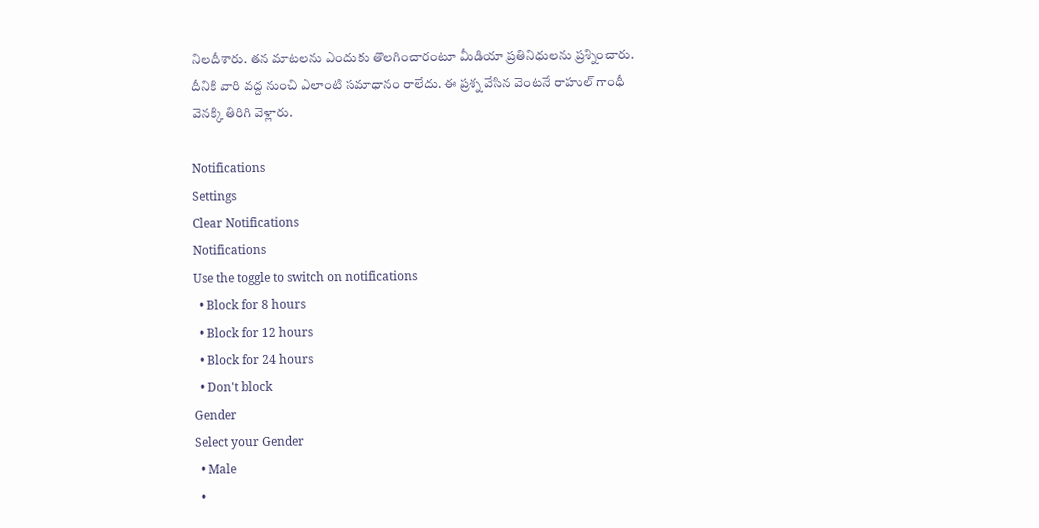నిలదీశారు. తన మాటలను ఎందుకు తొలగించారంటూ మీడియా ప్రతినిధులను ప్రశ్నించారు. దీనికి వారి వద్ద నుంచి ఎలాంటి సమాధానం రాలేదు. ఈ ప్రశ్న వేసిన వెంటనే రాహుల్ గాంధీ వెనక్కి తిరిగి వెళ్లారు.

Notifications
Settings
Clear Notifications
Notifications
Use the toggle to switch on notifications
  • Block for 8 hours
  • Block for 12 hours
  • Block for 24 hours
  • Don't block
Gender
Select your Gender
  • Male
  •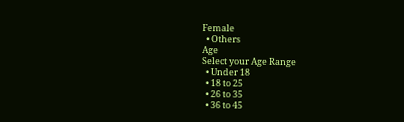Female
  • Others
Age
Select your Age Range
  • Under 18
  • 18 to 25
  • 26 to 35
  • 36 to 45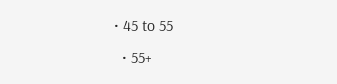• 45 to 55
  • 55+